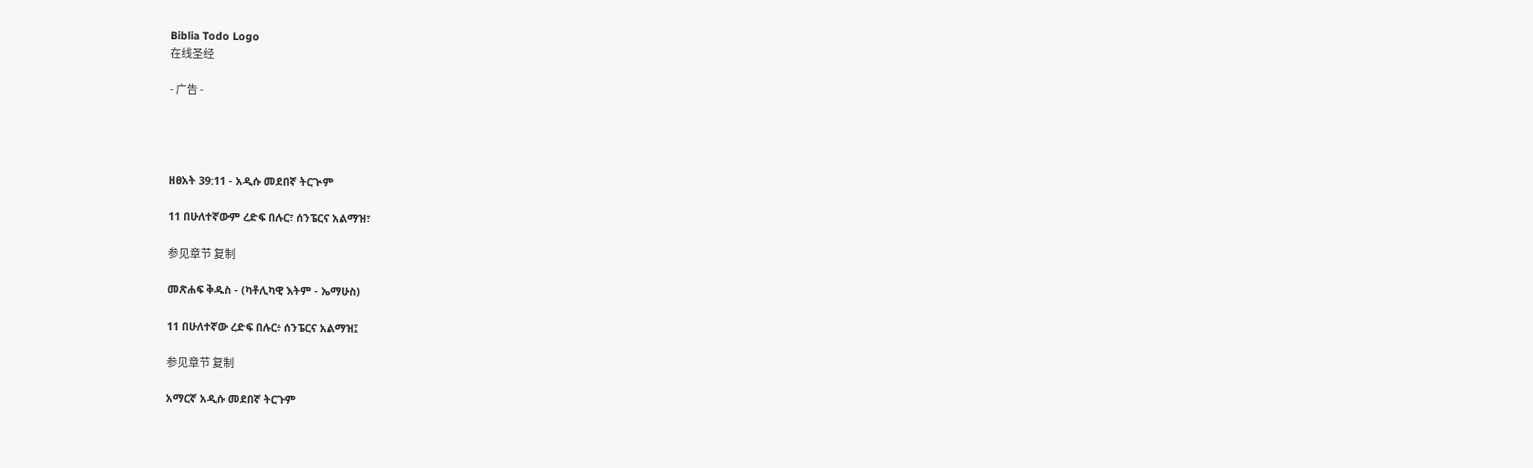Biblia Todo Logo
在线圣经

- 广告 -




ዘፀአት 39:11 - አዲሱ መደበኛ ትርጒም

11 በሁለተኛውም ረድፍ በሉር፣ ሰንፔርና አልማዝ፣

参见章节 复制

መጽሐፍ ቅዱስ - (ካቶሊካዊ እትም - ኤማሁስ)

11 በሁለተኛው ረድፍ በሉር፥ ሰንፔርና አልማዝ፤

参见章节 复制

አማርኛ አዲሱ መደበኛ ትርጉም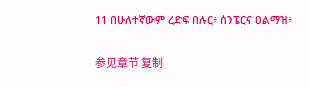11 በሁለተኛውም ረድፍ በሉር፥ ሰንፔርና ዐልማዝ፥

参见章节 复制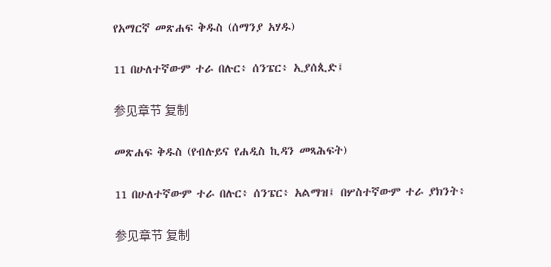የአማርኛ መጽሐፍ ቅዱስ (ሰማንያ አሃዱ)

11 በሁለተኛውም ተራ በሉር፥ ሰንፔር፥ ኢያሰጲድ፤

参见章节 复制

መጽሐፍ ቅዱስ (የብሉይና የሐዲስ ኪዳን መጻሕፍት)

11 በሁለተኛውም ተራ በሉር፥ ሰንፔር፥ አልማዝ፤ በሦስተኛውም ተራ ያክንት፥

参见章节 复制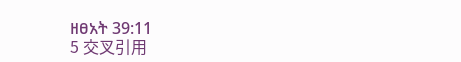ዘፀአት 39:11
5 交叉引用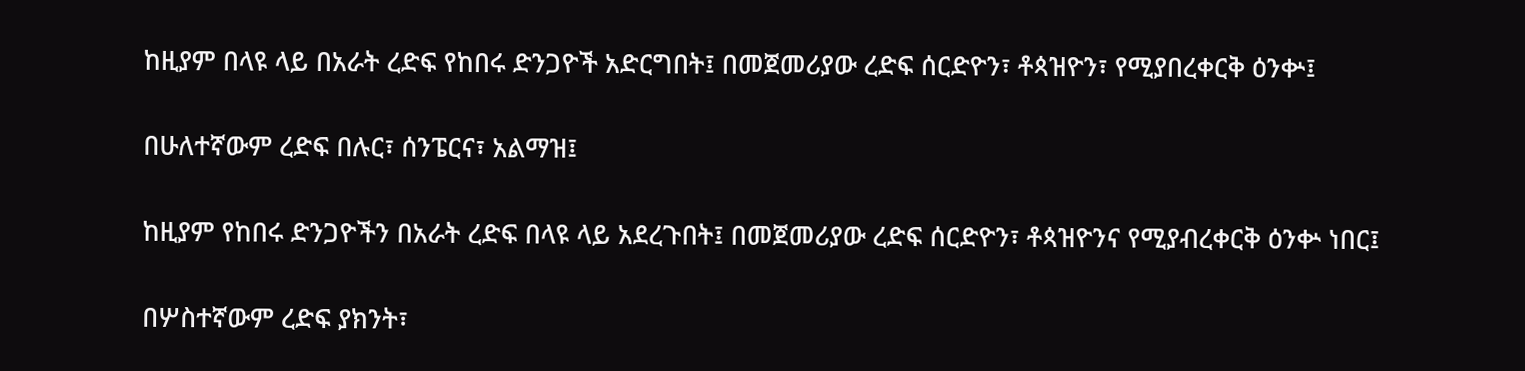ከዚያም በላዩ ላይ በአራት ረድፍ የከበሩ ድንጋዮች አድርግበት፤ በመጀመሪያው ረድፍ ሰርድዮን፣ ቶጳዝዮን፣ የሚያበረቀርቅ ዕንቍ፤


በሁለተኛውም ረድፍ በሉር፣ ሰንፔርና፣ አልማዝ፤


ከዚያም የከበሩ ድንጋዮችን በአራት ረድፍ በላዩ ላይ አደረጉበት፤ በመጀመሪያው ረድፍ ሰርድዮን፣ ቶጳዝዮንና የሚያብረቀርቅ ዕንቍ ነበር፤


በሦስተኛውም ረድፍ ያክንት፣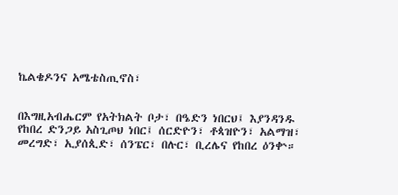ኬልቄዶንና አሜቴስጢኖስ፣


በእግዚአብሔርም የአትክልት ቦታ፣ በዔድን ነበርህ፤ እያንዳንዱ የከበረ ድንጋይ አስጊጦህ ነበር፤ ሰርድዮን፣ ቶጳዝዮን፣ አልማዝ፣ መረግድ፣ ኢያሰጲድ፣ ሰንፔር፣ በሉር፣ ቢረሌና የከበረ ዕንቍ።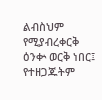ልብስህም የሚያብረቀርቅ ዕንቍ ወርቅ ነበር፤ የተዘጋጁትም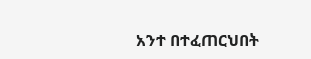አንተ በተፈጠርህበት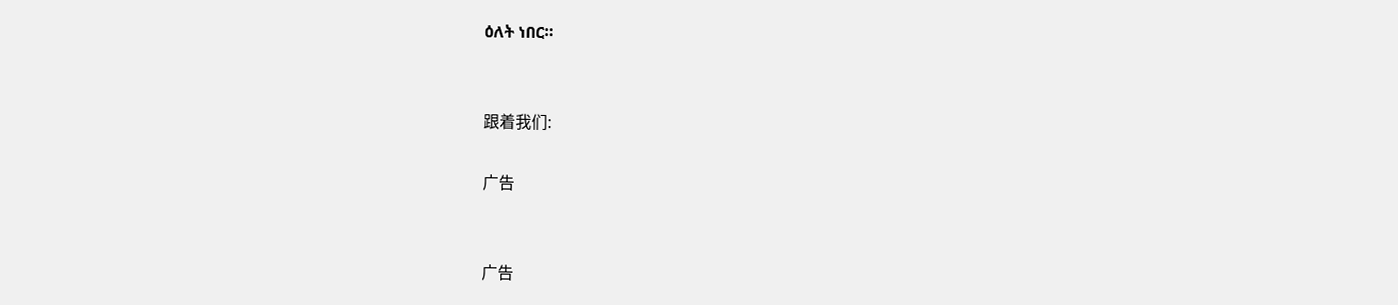ዕለት ነበር።


跟着我们:

广告


广告